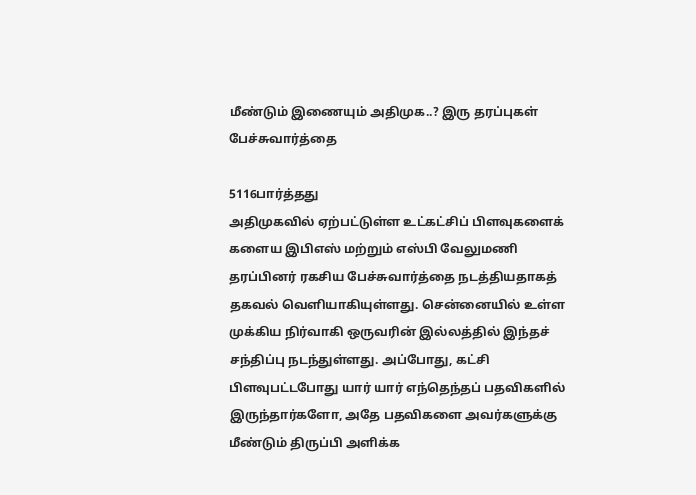மீண்டும் இணையும் அதிமுக..? இரு தரப்புகள் பேச்சுவார்த்தை

5116பார்த்தது
அதிமுகவில் ஏற்பட்டுள்ள உட்கட்சிப் பிளவுகளைக் களைய இபிஎஸ் மற்றும் எஸ்பி வேலுமணி தரப்பினர் ரகசிய பேச்சுவார்த்தை நடத்தியதாகத் தகவல் வெளியாகியுள்ளது. சென்னையில் உள்ள முக்கிய நிர்வாகி ஒருவரின் இல்லத்தில் இந்தச் சந்திப்பு நடந்துள்ளது. அப்போது, கட்சி பிளவுபட்டபோது யார் யார் எந்தெந்தப் பதவிகளில் இருந்தார்களோ, அதே பதவிகளை அவர்களுக்கு மீண்டும் திருப்பி அளிக்க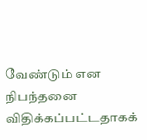வேண்டும் என நிபந்தனை விதிக்கப்பட்டதாகக்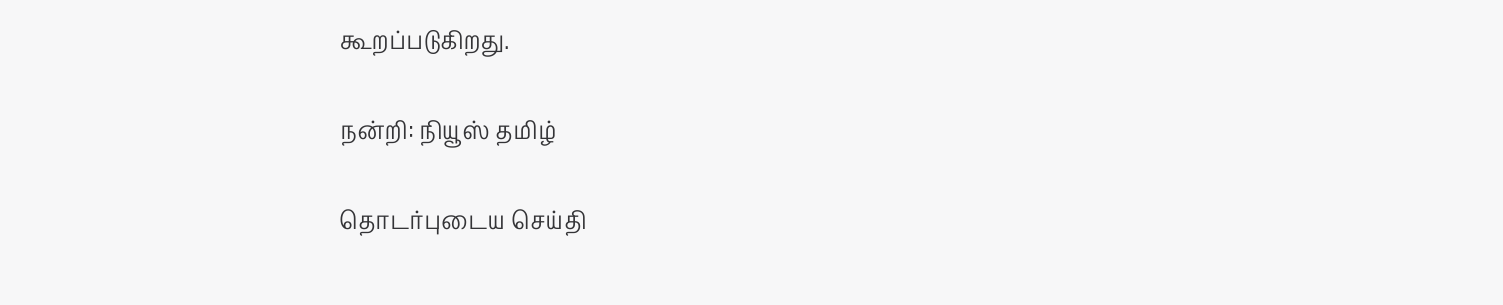கூறப்படுகிறது.

நன்றி: நியூஸ் தமிழ்

தொடர்புடைய செய்தி